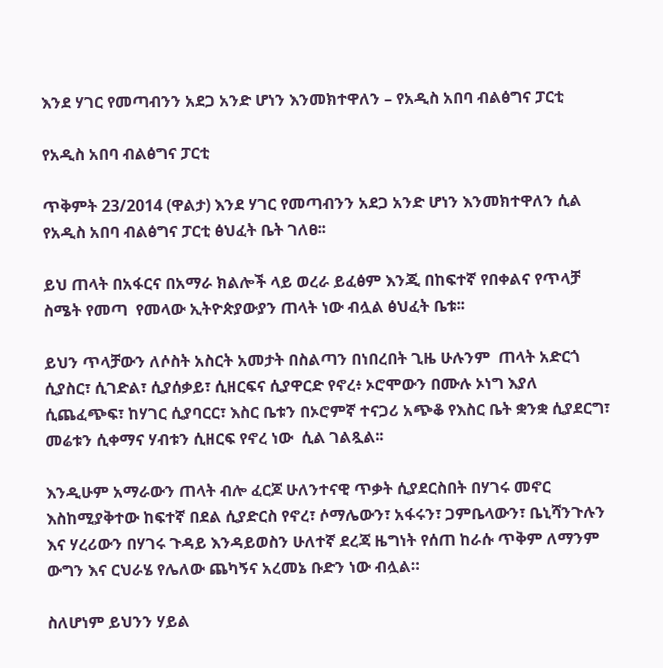እንደ ሃገር የመጣብንን አደጋ አንድ ሆነን እንመክተዋለን – የአዲስ አበባ ብልፅግና ፓርቲ

የአዲስ አበባ ብልፅግና ፓርቲ

ጥቅምት 23/2014 (ዋልታ) እንደ ሃገር የመጣብንን አደጋ አንድ ሆነን እንመክተዋለን ሲል የአዲስ አበባ ብልፅግና ፓርቲ ፅህፈት ቤት ገለፀ፡፡

ይህ ጠላት በአፋርና በአማራ ክልሎች ላይ ወረራ ይፈፅም እንጂ በከፍተኛ የበቀልና የጥላቻ ስሜት የመጣ  የመላው ኢትዮጵያውያን ጠላት ነው ብሏል ፅህፈት ቤቱ፡፡

ይህን ጥላቻውን ለሶስት አስርት አመታት በስልጣን በነበረበት ጊዜ ሁሉንም  ጠላት አድርጎ ሲያስር፣ ሲገድል፣ ሲያሰቃይ፣ ሲዘርፍና ሲያዋርድ የኖረ፥ ኦሮሞውን በሙሉ ኦነግ እያለ ሲጨፈጭፍ፣ ከሃገር ሲያባርር፣ እስር ቤቱን በኦሮምኛ ተናጋሪ አጭቆ የእስር ቤት ቋንቋ ሲያደርግ፣ መሬቱን ሲቀማና ሃብቱን ሲዘርፍ የኖረ ነው  ሲል ገልጿል፡፡

እንዲሁም አማራውን ጠላት ብሎ ፈርጆ ሁለንተናዊ ጥቃት ሲያደርስበት በሃገሩ መኖር እስከሚያቅተው ከፍተኛ በደል ሲያድርስ የኖረ፣ ሶማሌውን፣ አፋሩን፣ ጋምቤላውን፣ ቤኒሻንጉሉን እና ሃረሪውን በሃገሩ ጉዳይ እንዳይወስን ሁለተኛ ደረጃ ዜግነት የሰጠ ከራሱ ጥቅም ለማንም ውግን እና ርህራሄ የሌለው ጨካኝና አረመኔ ቡድን ነው ብሏል።

ስለሆነም ይህንን ሃይል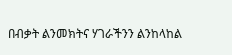በብቃት ልንመክትና ሃገራችንን ልንከላከል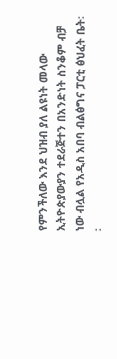የምንችለው እንደ ህዝብ ያለ ልዩነት መላው ኢትዮጵያውያን ተደራጅተን በአንድነት ስንቆም ብቻ ነው ብሏል የአዲስ አበባ ብልፅግና ፓርቲ ፅህፈት ቤት፡፡